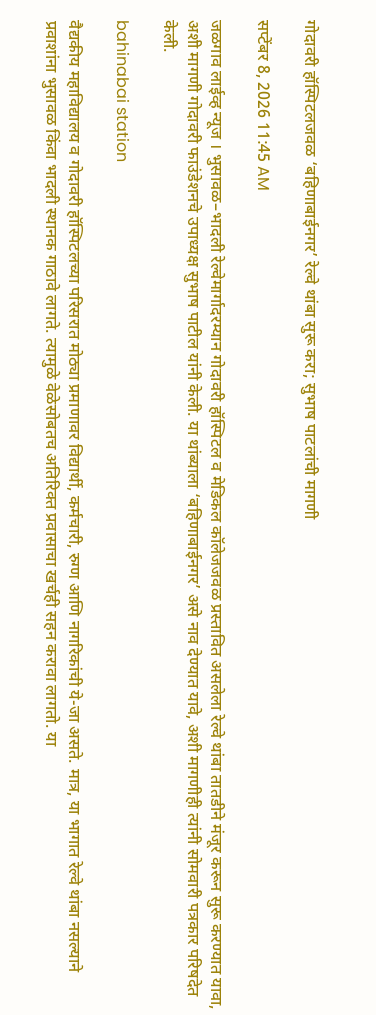गोदावरी हॉस्पिटलजवळ ‘बहिणाबाईनगर’ रेल्वे थांबा सुरू करा; सुभाष पाटलांची मागणी

सप्टेंबर 8, 2026 11:45 AM

जळगाव लाईव्ह न्यूज । भुसावळ–भादली रेल्वेमार्गादरम्यान गोदावरी हॉस्पिटल व मेडिकल कॉलेजजवळ प्रस्तावित असलेला रेल्वे थांबा तातडीने मंजूर करून सुरू करण्यात यावा, अशी मागणी गोदावरी फाउंडेशनचे उपाध्यक्ष सुभाष पाटील यांनी केली. या थांब्याला ‘बहिणाबाईनगर’ असे नाव देण्यात यावे, अशी मागणीही त्यांनी सोमवारी पत्रकार परिषदेत केली.

bahinabai station

वैद्यकीय महाविद्यालय व गोदावरी हॉस्पिटलच्या परिसरात मोठ्या प्रमाणावर विद्यार्थी, कर्मचारी, रुग्ण आणि नागरिकांची ये-जा असते. मात्र, या भागात रेल्वे थांबा नसल्याने प्रवाशांना भुसावळ किंवा भादली स्थानक गाठावे लागते. त्यामुळे वेळेसोबतच अतिरिक्त प्रवासाचा खर्चही सहन करावा लागतो. या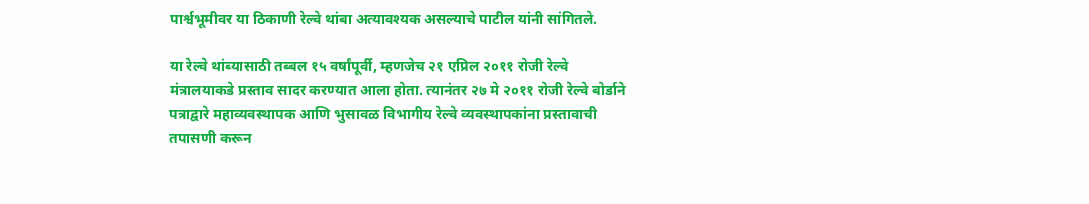पार्श्वभूमीवर या ठिकाणी रेल्वे थांबा अत्यावश्यक असल्याचे पाटील यांनी सांगितले.

या रेल्वे थांब्यासाठी तब्बल १५ वर्षांपूर्वी, म्हणजेच २१ एप्रिल २०११ रोजी रेल्वे मंत्रालयाकडे प्रस्ताव सादर करण्यात आला होता. त्यानंतर २७ मे २०११ रोजी रेल्वे बोर्डाने पत्राद्वारे महाव्यवस्थापक आणि भुसावळ विभागीय रेल्वे व्यवस्थापकांना प्रस्तावाची तपासणी करून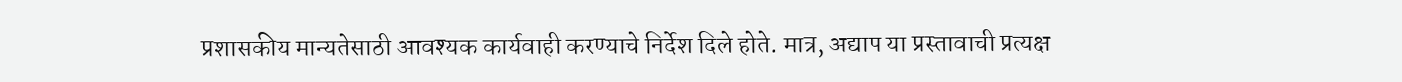प्रशासकीय मान्यतेसाठी आवश्यक कार्यवाही करण्याचे निर्देश दिले होते. मात्र, अद्याप या प्रस्तावाची प्रत्यक्ष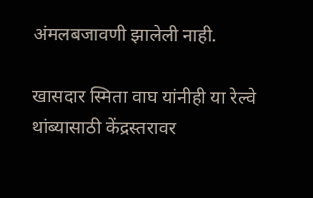अंमलबजावणी झालेली नाही.

खासदार स्मिता वाघ यांनीही या रेल्वे थांब्यासाठी केंद्रस्तरावर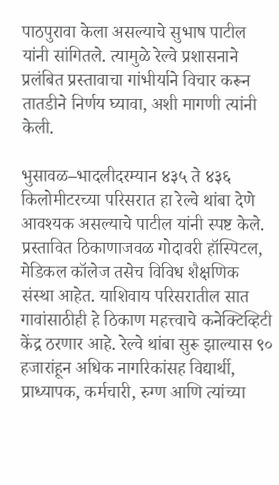पाठपुरावा केला असल्याचे सुभाष पाटील यांनी सांगितले. त्यामुळे रेल्वे प्रशासनाने प्रलंबित प्रस्तावाचा गांभीर्याने विचार करून तातडीने निर्णय घ्यावा, अशी मागणी त्यांनी केली.

भुसावळ–भादलीदरम्यान ४३५ ते ४३६ किलोमीटरच्या परिसरात हा रेल्वे थांबा देणे आवश्यक असल्याचे पाटील यांनी स्पष्ट केले. प्रस्तावित ठिकाणाजवळ गोदावरी हॉस्पिटल, मेडिकल कॉलेज तसेच विविध शैक्षणिक संस्था आहेत. याशिवाय परिसरातील सात गावांसाठीही हे ठिकाण महत्त्वाचे कनेक्टिव्हिटी केंद्र ठरणार आहे. रेल्वे थांबा सुरू झाल्यास ९० हजारांहून अधिक नागरिकांसह विद्यार्थी, प्राध्यापक, कर्मचारी, रुग्ण आणि त्यांच्या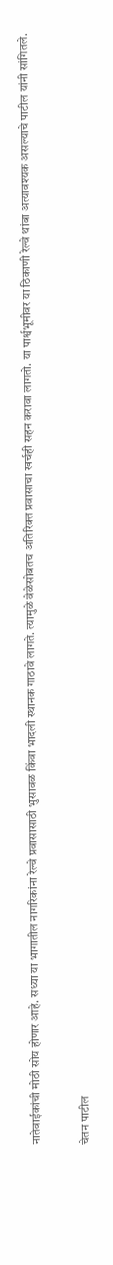नातेवाईकांची मोठी सोय होणार आहे. सध्या या भागातील नागरिकांना रेल्वे प्रवासासाठी भुसावळ किंवा भादली स्थानक गाठावे लागते. त्यामुळे वेळेसोबतच अतिरिक्त प्रवासाचा खर्चही सहन करावा लागतो. या पार्श्वभूमीवर या ठिकाणी रेल्वे थांबा अत्यावश्यक असल्याचे पाटील यांनी सांगितले.

चेतन पाटील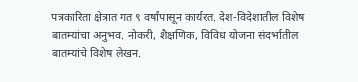पत्रकारिता क्षेत्रात गत ९ वर्षांपासून कार्यरत. देश-विदेशातील विशेष बातम्यांचा अनुभव. नोकरी, शैक्षणिक, विविध योजना संदर्भातील बातम्यांचे विशेष लेखन.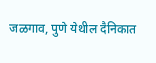जळगाव, पुणे येथील दैनिकात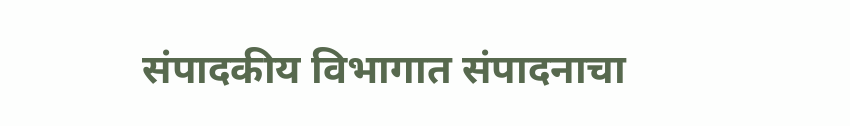संपादकीय विभागात संपादनाचा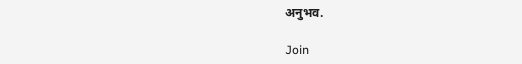अनुभव.

Join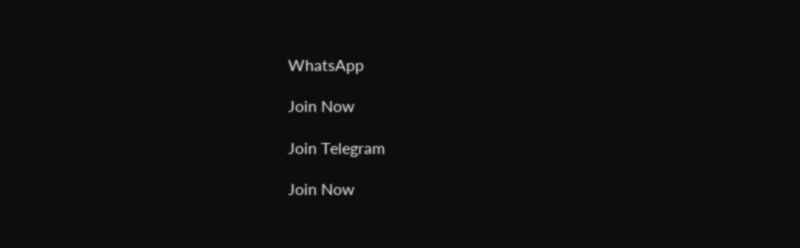WhatsApp

Join Now

Join Telegram

Join Now